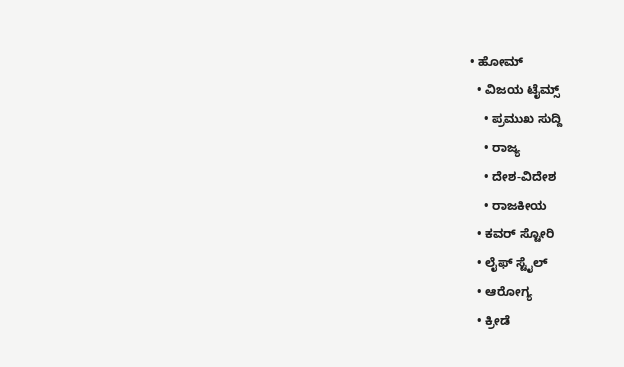• ಹೋಮ್
  • ವಿಜಯ ಟೈಮ್ಸ್‌
    • ಪ್ರಮುಖ ಸುದ್ದಿ
    • ರಾಜ್ಯ
    • ದೇಶ-ವಿದೇಶ
    • ರಾಜಕೀಯ
  • ಕವರ್‌ ಸ್ಟೋರಿ
  • ಲೈಫ್ ಸ್ಟೈಲ್
  • ಆರೋಗ್ಯ
  • ಕ್ರೀಡೆ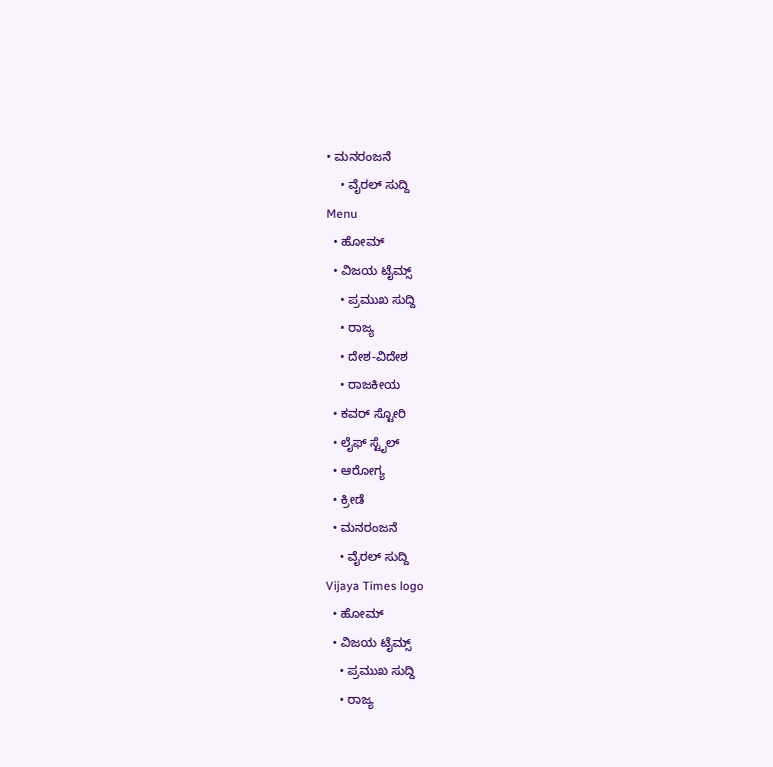• ಮನರಂಜನೆ
    • ವೈರಲ್ ಸುದ್ದಿ
Menu
  • ಹೋಮ್
  • ವಿಜಯ ಟೈಮ್ಸ್‌
    • ಪ್ರಮುಖ ಸುದ್ದಿ
    • ರಾಜ್ಯ
    • ದೇಶ-ವಿದೇಶ
    • ರಾಜಕೀಯ
  • ಕವರ್‌ ಸ್ಟೋರಿ
  • ಲೈಫ್ ಸ್ಟೈಲ್
  • ಆರೋಗ್ಯ
  • ಕ್ರೀಡೆ
  • ಮನರಂಜನೆ
    • ವೈರಲ್ ಸುದ್ದಿ
Vijaya Times logo
  • ಹೋಮ್
  • ವಿಜಯ ಟೈಮ್ಸ್‌
    • ಪ್ರಮುಖ ಸುದ್ದಿ
    • ರಾಜ್ಯ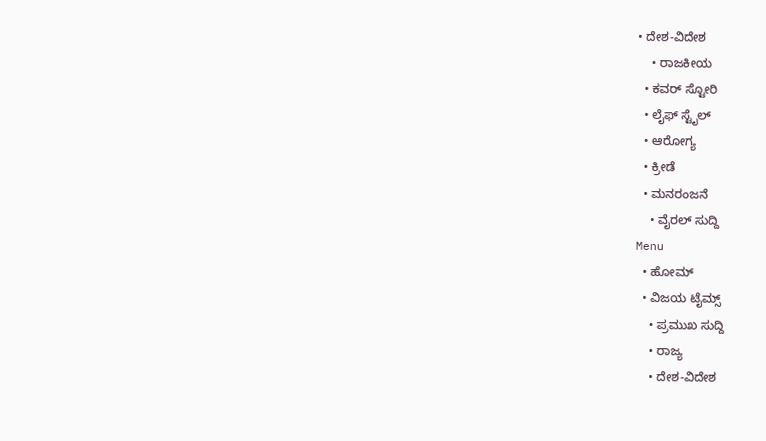• ದೇಶ-ವಿದೇಶ
    • ರಾಜಕೀಯ
  • ಕವರ್‌ ಸ್ಟೋರಿ
  • ಲೈಫ್ ಸ್ಟೈಲ್
  • ಆರೋಗ್ಯ
  • ಕ್ರೀಡೆ
  • ಮನರಂಜನೆ
    • ವೈರಲ್ ಸುದ್ದಿ
Menu
  • ಹೋಮ್
  • ವಿಜಯ ಟೈಮ್ಸ್‌
    • ಪ್ರಮುಖ ಸುದ್ದಿ
    • ರಾಜ್ಯ
    • ದೇಶ-ವಿದೇಶ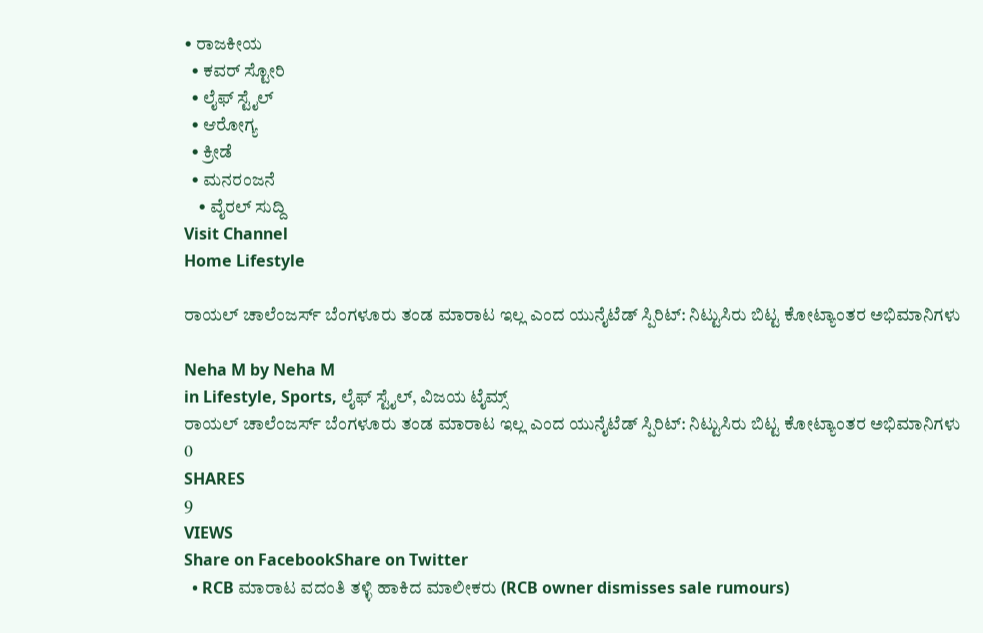• ರಾಜಕೀಯ
  • ಕವರ್‌ ಸ್ಟೋರಿ
  • ಲೈಫ್ ಸ್ಟೈಲ್
  • ಆರೋಗ್ಯ
  • ಕ್ರೀಡೆ
  • ಮನರಂಜನೆ
    • ವೈರಲ್ ಸುದ್ದಿ
Visit Channel
Home Lifestyle

ರಾಯಲ್‌ ಚಾಲೆಂಜರ್ಸ್‌ ಬೆಂಗಳೂರು ತಂಡ ಮಾರಾಟ ಇಲ್ಲ ಎಂದ ಯುನೈಟೆಡ್‌ ಸ್ಪಿರಿಟ್‌: ನಿಟ್ಟುಸಿರು ಬಿಟ್ಟ ಕೋಟ್ಯಾಂತರ ಅಭಿಮಾನಿಗಳು

Neha M by Neha M
in Lifestyle, Sports, ಲೈಫ್ ಸ್ಟೈಲ್, ವಿಜಯ ಟೈಮ್ಸ್‌
ರಾಯಲ್‌ ಚಾಲೆಂಜರ್ಸ್‌ ಬೆಂಗಳೂರು ತಂಡ ಮಾರಾಟ ಇಲ್ಲ ಎಂದ ಯುನೈಟೆಡ್‌ ಸ್ಪಿರಿಟ್‌: ನಿಟ್ಟುಸಿರು ಬಿಟ್ಟ ಕೋಟ್ಯಾಂತರ ಅಭಿಮಾನಿಗಳು
0
SHARES
9
VIEWS
Share on FacebookShare on Twitter
  • RCB ಮಾರಾಟ ವದಂತಿ ತಳ್ಳಿ ಹಾಕಿದ ಮಾಲೀಕರು (RCB owner dismisses sale rumours)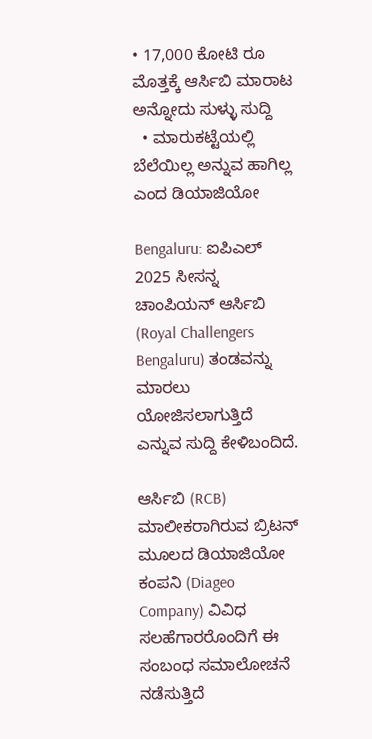• 17,000 ಕೋಟಿ ರೂ ಮೊತ್ತಕ್ಕೆ ಆರ್ಸಿಬಿ ಮಾರಾಟ ಅನ್ನೋದು ಸುಳ್ಳು ಸುದ್ದಿ
  • ಮಾರುಕಟ್ಟೆಯಲ್ಲಿ ಬೆಲೆಯಿಲ್ಲ ಅನ್ನುವ ಹಾಗಿಲ್ಲ ಎಂದ ಡಿಯಾಜಿಯೋ

Bengaluru: ಐಪಿಎಲ್ 2025 ಸೀಸನ್ನ ಚಾಂಪಿಯನ್ ಆರ್ಸಿಬಿ (Royal Challengers Bengaluru) ತಂಡವನ್ನು ಮಾರಲು ಯೋಜಿಸಲಾಗುತ್ತಿದೆ ಎನ್ನುವ ಸುದ್ದಿ ಕೇಳಿಬಂದಿದೆ.

ಆರ್ಸಿಬಿ (RCB) ಮಾಲೀಕರಾಗಿರುವ ಬ್ರಿಟನ್ ಮೂಲದ ಡಿಯಾಜಿಯೋ ಕಂಪನಿ (Diageo Company) ವಿವಿಧ ಸಲಹೆಗಾರರೊಂದಿಗೆ ಈ ಸಂಬಂಧ ಸಮಾಲೋಚನೆ ನಡೆಸುತ್ತಿದೆ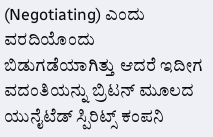(Negotiating) ಎಂದು ವರದಿಯೊಂದು ಬಿಡುಗಡೆಯಾಗಿತ್ತು ಆದರೆ ಇದೀಗ ವದಂತಿಯನ್ನು ಬ್ರಿಟನ್‌ ಮೂಲದ ಯುನೈಟೆಡ್‌ ಸ್ಪಿರಿಟ್ಸ್‌ ಕಂಪನಿ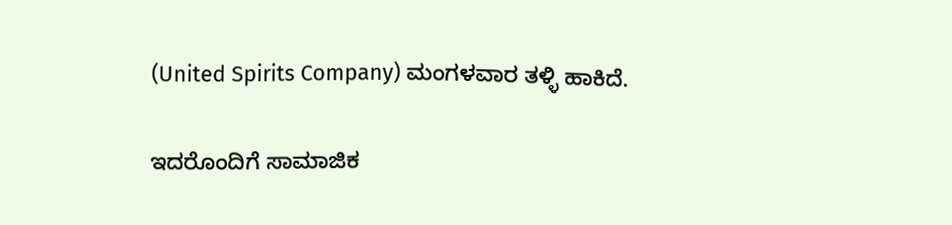(United Spirits Company) ಮಂಗಳವಾರ ತಳ್ಳಿ ಹಾಕಿದೆ.

ಇದರೊಂದಿಗೆ ಸಾಮಾಜಿಕ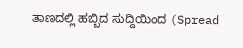ತಾಣದಲ್ಲಿ ಹಬ್ಬಿದ ಸುದ್ದಿಯಿಂದ (Spread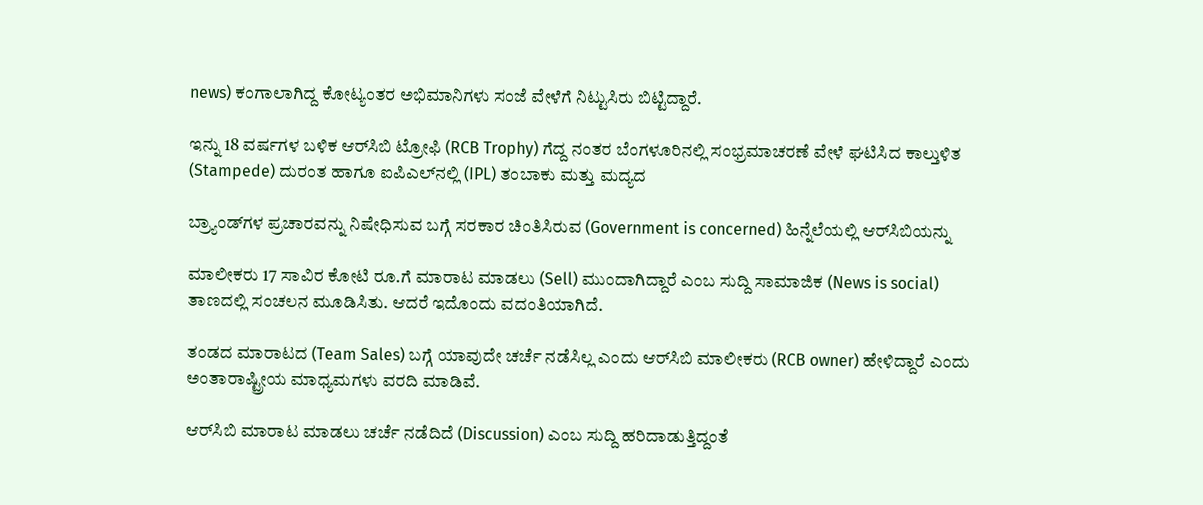news) ಕಂಗಾಲಾಗಿದ್ದ ಕೋಟ್ಯಂತರ ಅಭಿಮಾನಿಗಳು ಸಂಜೆ ವೇಳೆಗೆ ನಿಟ್ಟುಸಿರು ಬಿಟ್ಟಿದ್ದಾರೆ.

ಇನ್ನು 18 ವರ್ಷಗಳ ಬಳಿಕ ಆರ್‌ಸಿಬಿ ಟ್ರೋಫಿ (RCB Trophy) ಗೆದ್ದ ನಂತರ ಬೆಂಗಳೂರಿನಲ್ಲಿ ಸಂಭ್ರಮಾಚರಣೆ ವೇಳೆ ಘಟಿಸಿದ ಕಾಲ್ತುಳಿತ (Stampede) ದುರಂತ ಹಾಗೂ ಐಪಿಎಲ್‌ನಲ್ಲಿ (IPL) ತಂಬಾಕು ಮತ್ತು ಮದ್ಯದ

ಬ್ರ್ಯಾಂಡ್‌ಗಳ ಪ್ರಚಾರವನ್ನು ನಿಷೇಧಿಸುವ ಬಗ್ಗೆ ಸರಕಾರ ಚಿಂತಿಸಿರುವ (Government is concerned) ಹಿನ್ನೆಲೆಯಲ್ಲಿ ಆರ್‌ಸಿಬಿಯನ್ನು

ಮಾಲೀಕರು 17 ಸಾವಿರ ಕೋಟಿ ರೂ.ಗೆ ಮಾರಾಟ ಮಾಡಲು (Sell) ಮುಂದಾಗಿದ್ದಾರೆ ಎಂಬ ಸುದ್ದಿ ಸಾಮಾಜಿಕ (News is social) ತಾಣದಲ್ಲಿ ಸಂಚಲನ ಮೂಡಿಸಿತು. ಆದರೆ ಇದೊಂದು ವದಂತಿಯಾಗಿದೆ.

ತಂಡದ ಮಾರಾಟದ (Team Sales) ಬಗ್ಗೆ ಯಾವುದೇ ಚರ್ಚೆ ನಡೆಸಿಲ್ಲ ಎಂದು ಆರ್‌ಸಿಬಿ ಮಾಲೀಕರು (RCB owner) ಹೇಳಿದ್ದಾರೆ ಎಂದು ಅಂತಾರಾಷ್ಟ್ರೀಯ ಮಾಧ್ಯಮಗಳು ವರದಿ ಮಾಡಿವೆ.

ಆರ್‌ಸಿಬಿ ಮಾರಾಟ ಮಾಡಲು ಚರ್ಚೆ ನಡೆದಿದೆ (Discussion) ಎಂಬ ಸುದ್ದಿ ಹರಿದಾಡುತ್ತಿದ್ದಂತೆ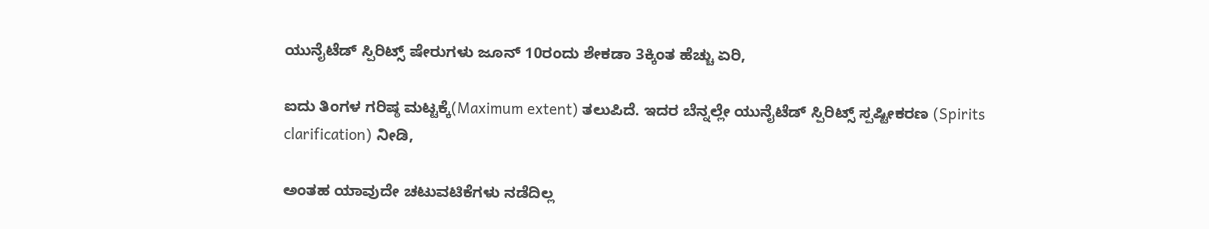ಯುನೈಟೆಡ್ ಸ್ಪಿರಿಟ್ಸ್ ಷೇರುಗಳು ಜೂನ್ 10ರಂದು ಶೇಕಡಾ 3ಕ್ಕಿಂತ ಹೆಚ್ಚು ಏರಿ,

ಐದು ತಿಂಗಳ ಗರಿಷ್ಠ ಮಟ್ಟಕ್ಕೆ(Maximum extent) ತಲುಪಿದೆ. ಇದರ ಬೆನ್ನಲ್ಲೇ ಯುನೈಟೆಡ್ ಸ್ಪಿರಿಟ್ಸ್ ಸ್ಪಷ್ಟೀಕರಣ (Spirits clarification) ನೀಡಿ,

ಅಂತಹ ಯಾವುದೇ ಚಟುವಟಿಕೆಗಳು ನಡೆದಿಲ್ಲ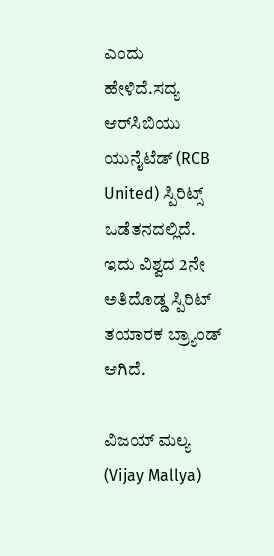ಎಂದು ಹೇಳಿದೆ.ಸದ್ಯ ಆರ್‌ಸಿಬಿಯು ಯುನೈಟೆಡ್‌ (RCB United) ಸ್ಪಿರಿಟ್ಸ್‌ ಒಡೆತನದಲ್ಲಿದೆ. ಇದು ವಿಶ್ವದ 2ನೇ ಅತಿದೊಡ್ಡ ಸ್ಪಿರಿಟ್‌ ತಯಾರಕ ಬ್ರ್ಯಾಂಡ್‌ ಆಗಿದೆ.

ವಿಜಯ್‌ ಮಲ್ಯ (Vijay Mallya)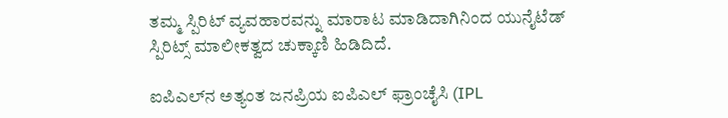ತಮ್ಮ ಸ್ಪಿರಿಟ್‌ ವ್ಯವಹಾರವನ್ನು ಮಾರಾಟ ಮಾಡಿದಾಗಿನಿಂದ ಯುನೈಟೆಡ್‌ ಸ್ಪಿರಿಟ್ಸ್‌ ಮಾಲೀಕತ್ವದ ಚುಕ್ಕಾಣಿ ಹಿಡಿದಿದೆ.

ಐಪಿಎಲ್‌ನ ಅತ್ಯಂತ ಜನಪ್ರಿಯ ಐಪಿಎಲ್ ಫ್ರಾಂಚೈಸಿ (IPL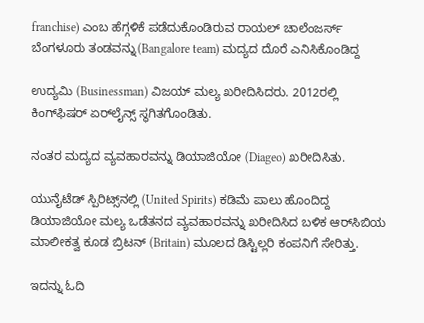franchise) ಎಂಬ ಹೆಗ್ಗಳಿಕೆ ಪಡೆದುಕೊಂಡಿರುವ ರಾಯಲ್‌ ಚಾಲೆಂಜರ್ಸ್‌ ಬೆಂಗಳೂರು ತಂಡವನ್ನು(Bangalore team) ಮದ್ಯದ ದೊರೆ ಎನಿಸಿಕೊಂಡಿದ್ದ

ಉದ್ಯಮಿ (Businessman) ವಿಜಯ್ ಮಲ್ಯ ಖರೀದಿಸಿದರು. 2012ರಲ್ಲಿ ಕಿಂಗ್‌ಫಿಷರ್ ಏರ್‌ಲೈನ್ಸ್ ಸ್ಥಗಿತಗೊಂಡಿತು.

ನಂತರ ಮದ್ಯದ ವ್ಯವಹಾರವನ್ನು ಡಿಯಾಜಿಯೋ (Diageo) ಖರೀದಿಸಿತು.

ಯುನೈಟೆಡ್‌ ಸ್ಪಿರಿಟ್ಸ್‌ನಲ್ಲಿ (United Spirits) ಕಡಿಮೆ ಪಾಲು ಹೊಂದಿದ್ದ ಡಿಯಾಜಿಯೋ ಮಲ್ಯ ಒಡೆತನದ ವ್ಯವಹಾರವನ್ನು ಖರೀದಿಸಿದ ಬಳಿಕ ಆರ್‌ಸಿಬಿಯ ಮಾಲೀಕತ್ವ ಕೂಡ ಬ್ರಿಟನ್ (Britain) ಮೂಲದ ಡಿಸ್ಟಿಲ್ಲರಿ ಕಂಪನಿಗೆ ಸೇರಿತ್ತು.

ಇದನ್ನು ಓದಿ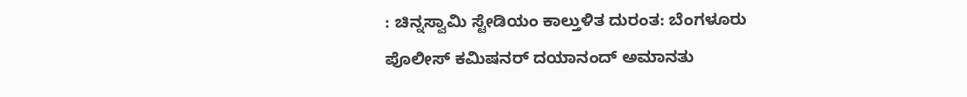: ಚಿನ್ನಸ್ವಾಮಿ ಸ್ಟೇಡಿಯಂ ಕಾಲ್ತುಳಿತ ದುರಂತ: ಬೆಂಗಳೂರು ಪೊಲೀಸ್‌ ಕಮಿಷನರ್‌ ದಯಾನಂದ್‌ ಅಮಾನತು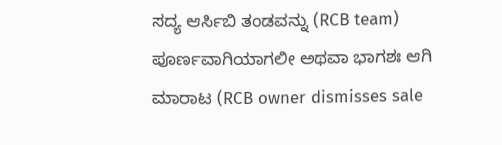ಸದ್ಯ ಆರ್ಸಿಬಿ ತಂಡವನ್ನು (RCB team) ಪೂರ್ಣವಾಗಿಯಾಗಲೀ ಅಥವಾ ಭಾಗಶಃ ಆಗಿ ಮಾರಾಟ (RCB owner dismisses sale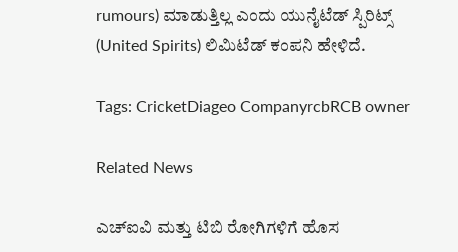rumours) ಮಾಡುತ್ತಿಲ್ಲ ಎಂದು ಯುನೈಟೆಡ್ ಸ್ಪಿರಿಟ್ಸ್ (United Spirits) ಲಿಮಿಟೆಡ್ ಕಂಪನಿ ಹೇಳಿದೆ.

Tags: CricketDiageo CompanyrcbRCB owner

Related News

ಎಚ್ಐವಿ ಮತ್ತು ಟಿಬಿ ರೋಗಿಗಳಿಗೆ ಹೊಸ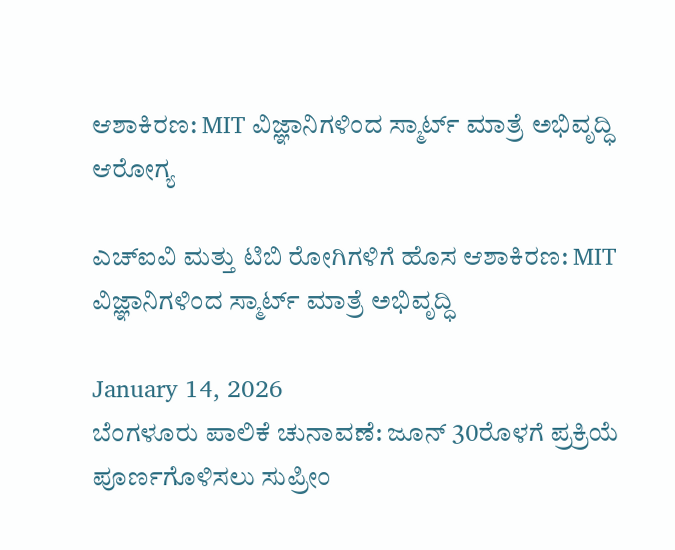ಆಶಾಕಿರಣ: MIT ವಿಜ್ಞಾನಿಗಳಿಂದ ಸ್ಮಾರ್ಟ್ ಮಾತ್ರೆ ಅಭಿವೃದ್ಧಿ
ಆರೋಗ್ಯ

ಎಚ್ಐವಿ ಮತ್ತು ಟಿಬಿ ರೋಗಿಗಳಿಗೆ ಹೊಸ ಆಶಾಕಿರಣ: MIT ವಿಜ್ಞಾನಿಗಳಿಂದ ಸ್ಮಾರ್ಟ್ ಮಾತ್ರೆ ಅಭಿವೃದ್ಧಿ

January 14, 2026
ಬೆಂಗಳೂರು ಪಾಲಿಕೆ ಚುನಾವಣೆ: ಜೂನ್ 30ರೊಳಗೆ ಪ್ರಕ್ರಿಯೆ ಪೂರ್ಣಗೊಳಿಸಲು ಸುಪ್ರೀಂ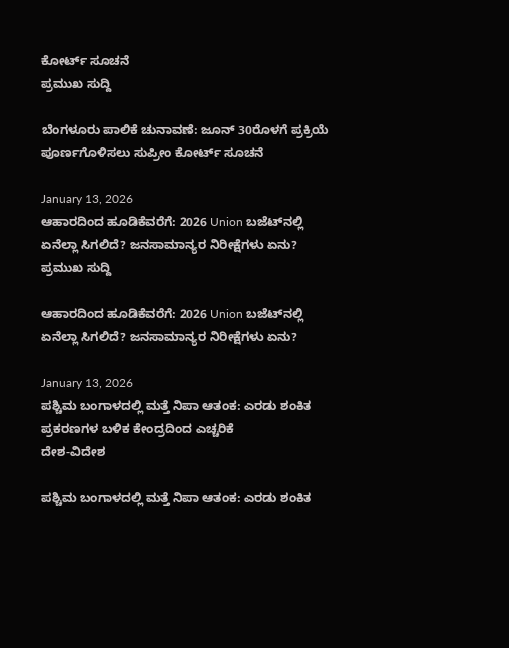ಕೋರ್ಟ್ ಸೂಚನೆ
ಪ್ರಮುಖ ಸುದ್ದಿ

ಬೆಂಗಳೂರು ಪಾಲಿಕೆ ಚುನಾವಣೆ: ಜೂನ್ 30ರೊಳಗೆ ಪ್ರಕ್ರಿಯೆ ಪೂರ್ಣಗೊಳಿಸಲು ಸುಪ್ರೀಂ ಕೋರ್ಟ್ ಸೂಚನೆ

January 13, 2026
ಆಹಾರದಿಂದ ಹೂಡಿಕೆವರೆಗೆ: 2026 Union ಬಜೆಟ್‌ನಲ್ಲಿ ಏನೆಲ್ಲಾ ಸಿಗಲಿದೆ? ಜನಸಾಮಾನ್ಯರ ನಿರೀಕ್ಷೆಗಳು ಏನು?
ಪ್ರಮುಖ ಸುದ್ದಿ

ಆಹಾರದಿಂದ ಹೂಡಿಕೆವರೆಗೆ: 2026 Union ಬಜೆಟ್‌ನಲ್ಲಿ ಏನೆಲ್ಲಾ ಸಿಗಲಿದೆ? ಜನಸಾಮಾನ್ಯರ ನಿರೀಕ್ಷೆಗಳು ಏನು?

January 13, 2026
ಪಶ್ಚಿಮ ಬಂಗಾಳದಲ್ಲಿ ಮತ್ತೆ ನಿಪಾ ಆತಂಕ: ಎರಡು ಶಂಕಿತ ಪ್ರಕರಣಗಳ ಬಳಿಕ ಕೇಂದ್ರದಿಂದ ಎಚ್ಚರಿಕೆ
ದೇಶ-ವಿದೇಶ

ಪಶ್ಚಿಮ ಬಂಗಾಳದಲ್ಲಿ ಮತ್ತೆ ನಿಪಾ ಆತಂಕ: ಎರಡು ಶಂಕಿತ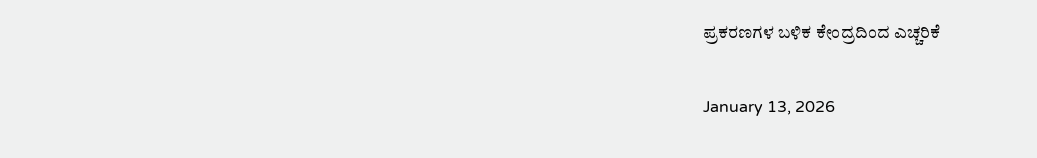ಪ್ರಕರಣಗಳ ಬಳಿಕ ಕೇಂದ್ರದಿಂದ ಎಚ್ಚರಿಕೆ

January 13, 2026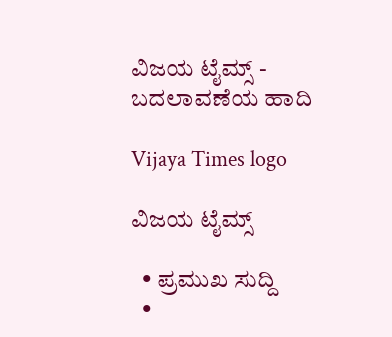ವಿಜಯ ಟೈಮ್ಸ್‌ - ಬದಲಾವಣೆಯ ಹಾದಿ

Vijaya Times logo

ವಿಜಯ ಟೈಮ್ಸ್‌

  • ಪ್ರಮುಖ ಸುದ್ದಿ
  •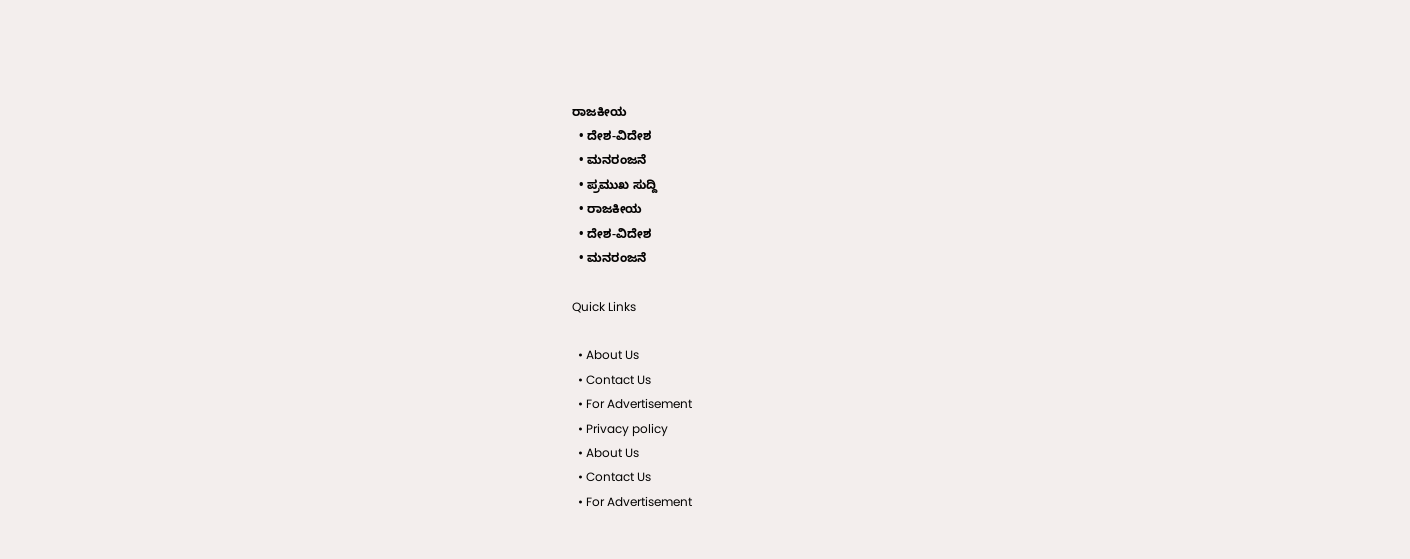ರಾಜಕೀಯ
  • ದೇಶ-ವಿದೇಶ
  • ಮನರಂಜನೆ
  • ಪ್ರಮುಖ ಸುದ್ದಿ
  • ರಾಜಕೀಯ
  • ದೇಶ-ವಿದೇಶ
  • ಮನರಂಜನೆ

Quick Links

  • About Us
  • Contact Us
  • For Advertisement
  • Privacy policy
  • About Us
  • Contact Us
  • For Advertisement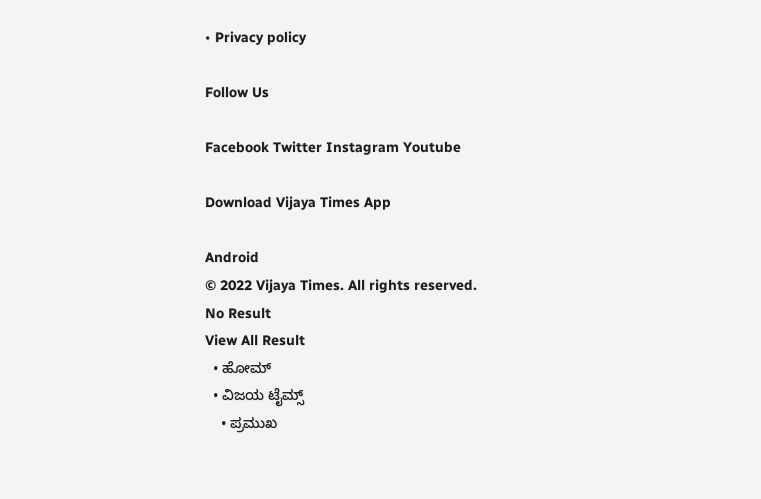• Privacy policy

Follow Us

Facebook Twitter Instagram Youtube

Download Vijaya Times App

Android
© 2022 Vijaya Times. All rights reserved.
No Result
View All Result
  • ಹೋಮ್
  • ವಿಜಯ ಟೈಮ್ಸ್‌
    • ಪ್ರಮುಖ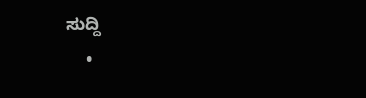ಸುದ್ದಿ
    •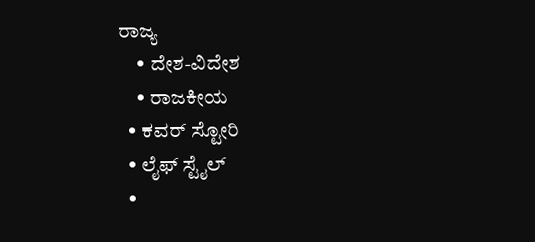ರಾಜ್ಯ
    • ದೇಶ-ವಿದೇಶ
    • ರಾಜಕೀಯ
  • ಕವರ್‌ ಸ್ಟೋರಿ
  • ಲೈಫ್ ಸ್ಟೈಲ್
  •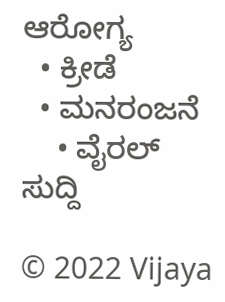ಆರೋಗ್ಯ
  • ಕ್ರೀಡೆ
  • ಮನರಂಜನೆ
    • ವೈರಲ್ ಸುದ್ದಿ

© 2022 Vijaya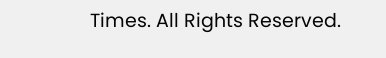Times. All Rights Reserved.